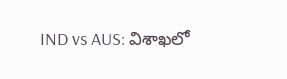IND vs AUS: విశాఖలో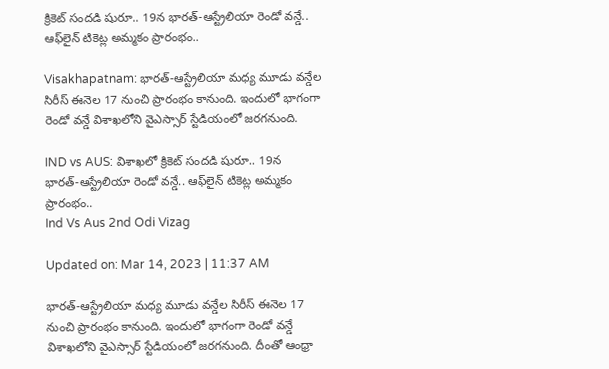క్రికెట్‌ సందడి షురూ.. 19న భారత్‌-ఆస్ట్రేలియా రెండో వన్డే.. ఆఫ్‌లైన్ టికెట్ల అమ్మకం ప్రారంభం..

Visakhapatnam: భారత్‌-ఆస్ట్రేలియా మధ్య మూడు వన్డేల సిరీస్‌ ఈనెల 17 నుంచి ప్రారంభం కానుంది. ఇందులో భాగంగా రెండో వన్డే విశాఖలోని వైఎస్సార్‌ స్టేడియంలో జరగనుంది.

IND vs AUS: విశాఖలో క్రికెట్‌ సందడి షురూ.. 19న భారత్‌-ఆస్ట్రేలియా రెండో వన్డే.. ఆఫ్‌లైన్ టికెట్ల అమ్మకం ప్రారంభం..
Ind Vs Aus 2nd Odi Vizag

Updated on: Mar 14, 2023 | 11:37 AM

భారత్‌-ఆస్ట్రేలియా మధ్య మూడు వన్డేల సిరీస్‌ ఈనెల 17 నుంచి ప్రారంభం కానుంది. ఇందులో భాగంగా రెండో వన్డే విశాఖలోని వైఎస్సార్‌ స్టేడియంలో జరగనుంది. దీంతో ఆంధ్రా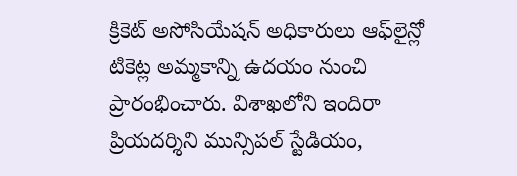క్రికెట్‌ అసోసియేషన్‌ అధికారులు ఆఫ్‌లైన్లో టికెట్ల అమ్మకాన్ని ఉదయం నుంచి ప్రారంభించారు. విశాఖలోని ఇందిరా ప్రియదర్శిని మున్సిపల్ స్టేడియం,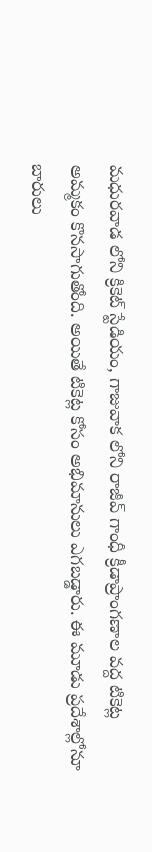మధురవాడ లోని క్రికెట్ స్టేడియం, గాజువాక లోని రాజీవ్ గాంధీ క్రీడాప్రాంగణాల వద్ద టికెట్ల అమ్మకం కొనసాగుతోంది. అయితే టికెట్ల కోసం అభిమానులు ఎగబడ్డారు. ఈ మూడు ప్రదేశాల్లోనూ బారులు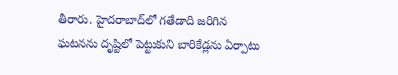తీరారు. హైదరాబాద్‌లో గతేడాది జరిగిన ఘటనను దృష్టిలో పెట్టుకుని బారికేడ్లను ఏర్పాటు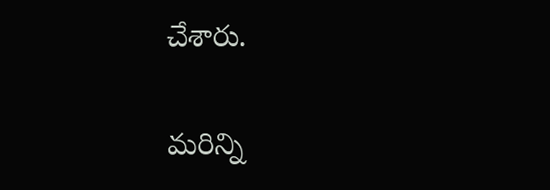చేశారు.

మరిన్ని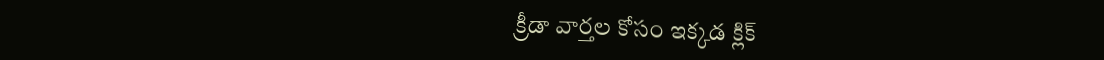క్రీడా వార్తల కోసం ఇక్కడ క్లిక్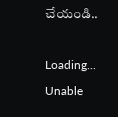చేయండి..

Loading...
Unable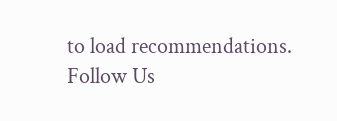to load recommendations.
Follow Us